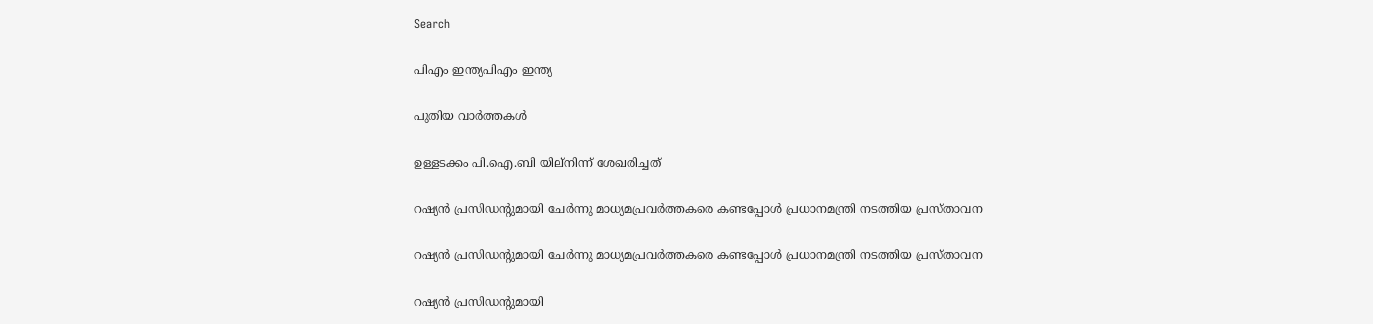Search

പിഎം ഇന്ത്യപിഎം ഇന്ത്യ

പുതിയ വാർത്തകൾ

ഉള്ളടക്കം പി.ഐ.ബി യില്നിന്ന് ശേഖരിച്ചത്

റഷ്യന്‍ പ്രസിഡന്റുമായി ചേര്‍ന്നു മാധ്യമപ്രവര്‍ത്തകരെ കണ്ടപ്പോള്‍ പ്രധാനമന്ത്രി നടത്തിയ പ്രസ്താവന

റഷ്യന്‍ പ്രസിഡന്റുമായി ചേര്‍ന്നു മാധ്യമപ്രവര്‍ത്തകരെ കണ്ടപ്പോള്‍ പ്രധാനമന്ത്രി നടത്തിയ പ്രസ്താവന

റഷ്യന്‍ പ്രസിഡന്റുമായി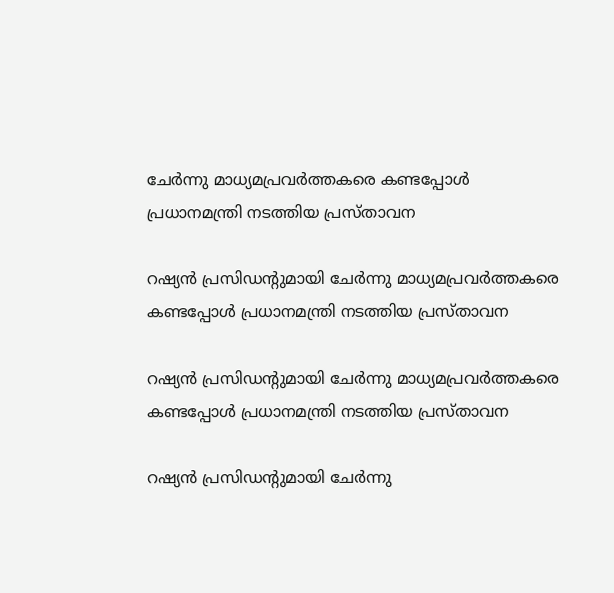ചേര്‍ന്നു മാധ്യമപ്രവര്‍ത്തകരെ കണ്ടപ്പോള്‍ പ്രധാനമന്ത്രി നടത്തിയ പ്രസ്താവന

റഷ്യന്‍ പ്രസിഡന്റുമായി ചേര്‍ന്നു മാധ്യമപ്രവര്‍ത്തകരെ കണ്ടപ്പോള്‍ പ്രധാനമന്ത്രി നടത്തിയ പ്രസ്താവന

റഷ്യന്‍ പ്രസിഡന്റുമായി ചേര്‍ന്നു മാധ്യമപ്രവര്‍ത്തകരെ കണ്ടപ്പോള്‍ പ്രധാനമന്ത്രി നടത്തിയ പ്രസ്താവന

റഷ്യന്‍ പ്രസിഡന്റുമായി ചേര്‍ന്നു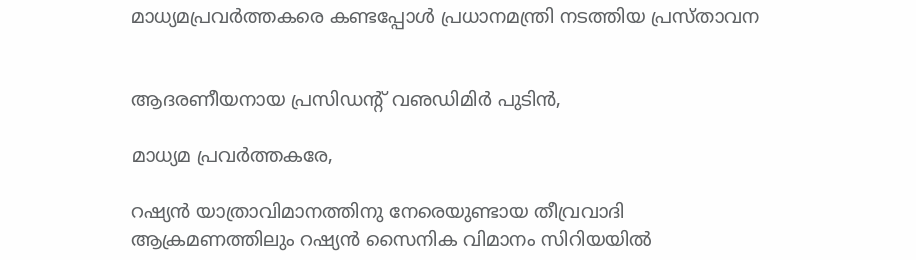മാധ്യമപ്രവര്‍ത്തകരെ കണ്ടപ്പോള്‍ പ്രധാനമന്ത്രി നടത്തിയ പ്രസ്താവന


ആദരണീയനായ പ്രസിഡന്റ് വഌഡിമിര്‍ പുടിന്‍,

മാധ്യമ പ്രവര്‍ത്തകരേ,

റഷ്യന്‍ യാത്രാവിമാനത്തിനു നേരെയുണ്ടായ തീവ്രവാദി ആക്രമണത്തിലും റഷ്യന്‍ സൈനിക വിമാനം സിറിയയില്‍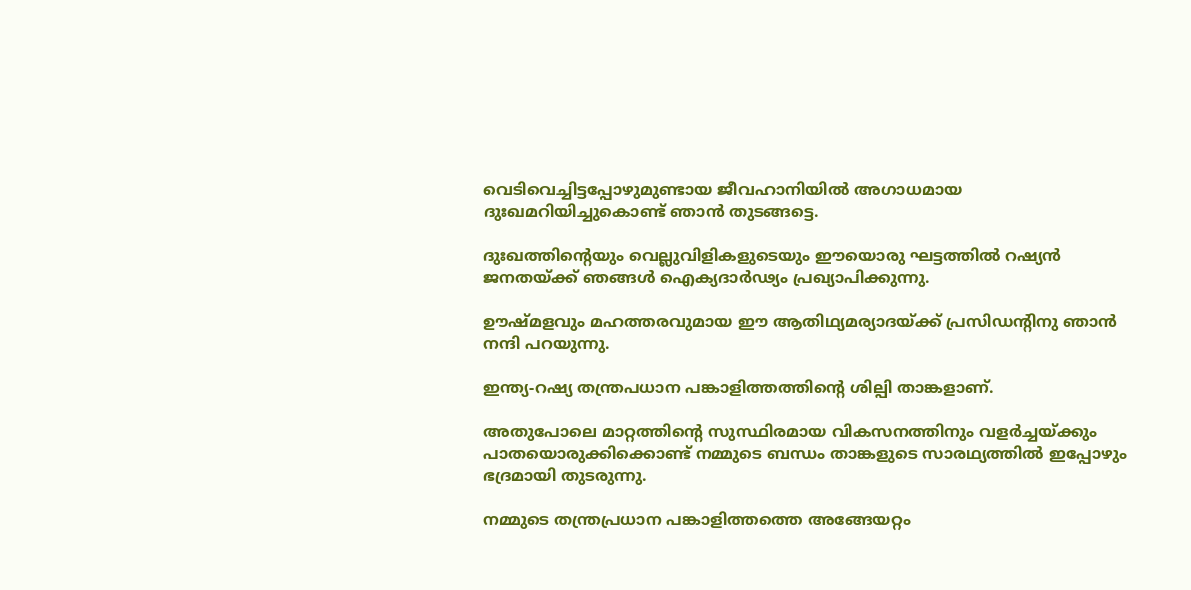വെടിവെച്ചിട്ടപ്പോഴുമുണ്ടായ ജീവഹാനിയില്‍ അഗാധമായ ദുഃഖമറിയിച്ചുകൊണ്ട് ഞാന്‍ തുടങ്ങട്ടെ.

ദുഃഖത്തിന്റെയും വെല്ലുവിളികളുടെയും ഈയൊരു ഘട്ടത്തില്‍ റഷ്യന്‍ ജനതയ്ക്ക് ഞങ്ങള്‍ ഐക്യദാര്‍ഢ്യം പ്രഖ്യാപിക്കുന്നു.

ഊഷ്മളവും മഹത്തരവുമായ ഈ ആതിഥ്യമര്യാദയ്ക്ക് പ്രസിഡന്റിനു ഞാന്‍ നന്ദി പറയുന്നു.

ഇന്ത്യ-റഷ്യ തന്ത്രപധാന പങ്കാളിത്തത്തിന്റെ ശില്പി താങ്കളാണ്.

അതുപോലെ മാറ്റത്തിന്റെ സുസ്ഥിരമായ വികസനത്തിനും വളര്‍ച്ചയ്ക്കും പാതയൊരുക്കിക്കൊണ്ട് നമ്മുടെ ബന്ധം താങ്കളുടെ സാരഥ്യത്തില്‍ ഇപ്പോഴും ഭദ്രമായി തുടരുന്നു.

നമ്മുടെ തന്ത്രപ്രധാന പങ്കാളിത്തത്തെ അങ്ങേയറ്റം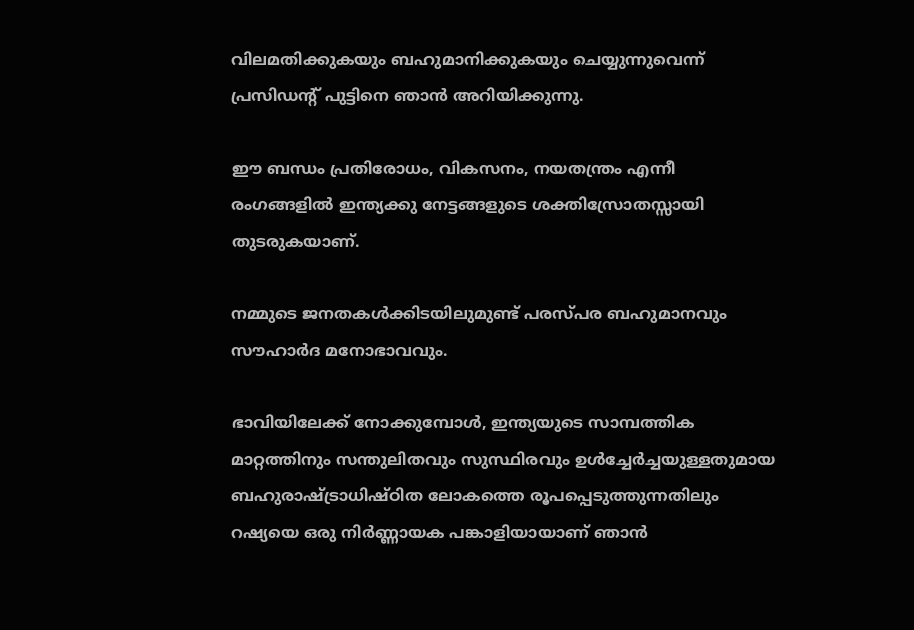വിലമതിക്കുകയും ബഹുമാനിക്കുകയും ചെയ്യുന്നുവെന്ന് പ്രസിഡന്റ് പുട്ടിനെ ഞാന്‍ അറിയിക്കുന്നു.

ഈ ബന്ധം പ്രതിരോധം, വികസനം, നയതന്ത്രം എന്നീ രംഗങ്ങളില്‍ ഇന്ത്യക്കു നേട്ടങ്ങളുടെ ശക്തിസ്രോതസ്സായി തുടരുകയാണ്.

നമ്മുടെ ജനതകള്‍ക്കിടയിലുമുണ്ട് പരസ്പര ബഹുമാനവും സൗഹാര്‍ദ മനോഭാവവും.

ഭാവിയിലേക്ക് നോക്കുമ്പോള്‍, ഇന്ത്യയുടെ സാമ്പത്തിക മാറ്റത്തിനും സന്തുലിതവും സുസ്ഥിരവും ഉള്‍ച്ചേര്‍ച്ചയുള്ളതുമായ ബഹുരാഷ്ട്രാധിഷ്ഠിത ലോകത്തെ രൂപപ്പെടുത്തുന്നതിലും റഷ്യയെ ഒരു നിര്‍ണ്ണായക പങ്കാളിയായാണ് ഞാന്‍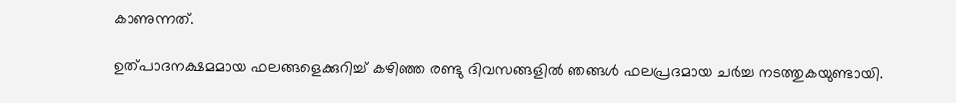കാണുന്നത്.

ഉത്പാദനക്ഷമമായ ഫലങ്ങളെക്കുറിച്ച് കഴിഞ്ഞ രണ്ടു ദിവസങ്ങളില്‍ ഞങ്ങള്‍ ഫലപ്രദമായ ചര്‍ച്ച നടത്തുകയുണ്ടായി.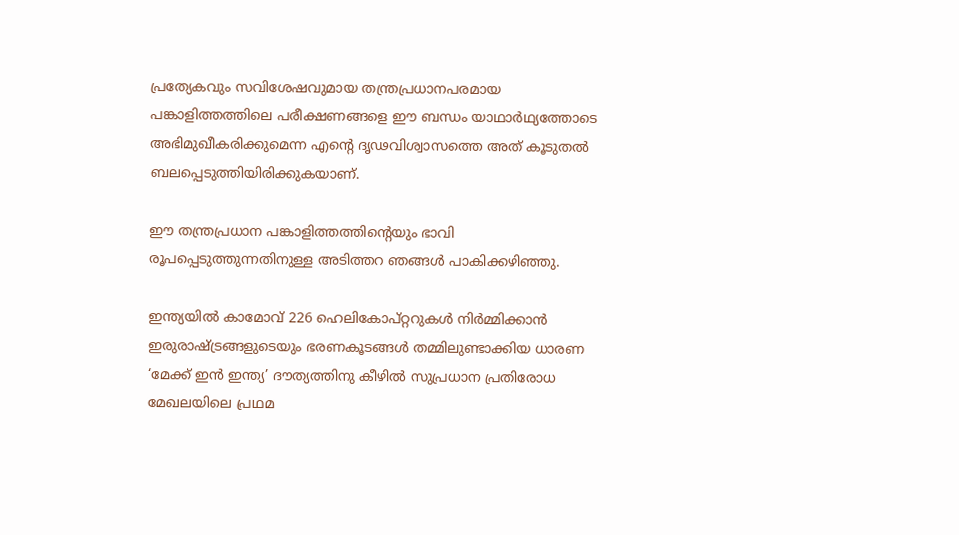പ്രത്യേകവും സവിശേഷവുമായ തന്ത്രപ്രധാനപരമായ പങ്കാളിത്തത്തിലെ പരീക്ഷണങ്ങളെ ഈ ബന്ധം യാഥാര്‍ഥ്യത്തോടെ അഭിമുഖീകരിക്കുമെന്ന എന്റെ ദൃഢവിശ്വാസത്തെ അത് കൂടുതല്‍ ബലപ്പെടുത്തിയിരിക്കുകയാണ്.

ഈ തന്ത്രപ്രധാന പങ്കാളിത്തത്തിന്റെയും ഭാവി രൂപപ്പെടുത്തുന്നതിനുള്ള അടിത്തറ ഞങ്ങള്‍ പാകിക്കഴിഞ്ഞു.

ഇന്ത്യയില്‍ കാമോവ് 226 ഹെലികോപ്റ്ററുകള്‍ നിര്‍മ്മിക്കാന്‍ ഇരുരാഷ്ട്രങ്ങളുടെയും ഭരണകൂടങ്ങള്‍ തമ്മിലുണ്ടാക്കിയ ധാരണ ‘മേക്ക് ഇന്‍ ഇന്ത്യ’ ദൗത്യത്തിനു കീഴില്‍ സുപ്രധാന പ്രതിരോധ മേഖലയിലെ പ്രഥമ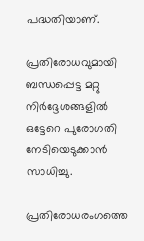പദ്ധതിയാണ്.

പ്രതിരോധവുമായി ബന്ധപ്പെട്ട മറ്റു നിര്‍ദ്ദേശങ്ങളില്‍ ഒട്ടേറെ പുരോഗതി നേടിയെടുക്കാന്‍ സാധിച്ചു.

പ്രതിരോധരംഗത്തെ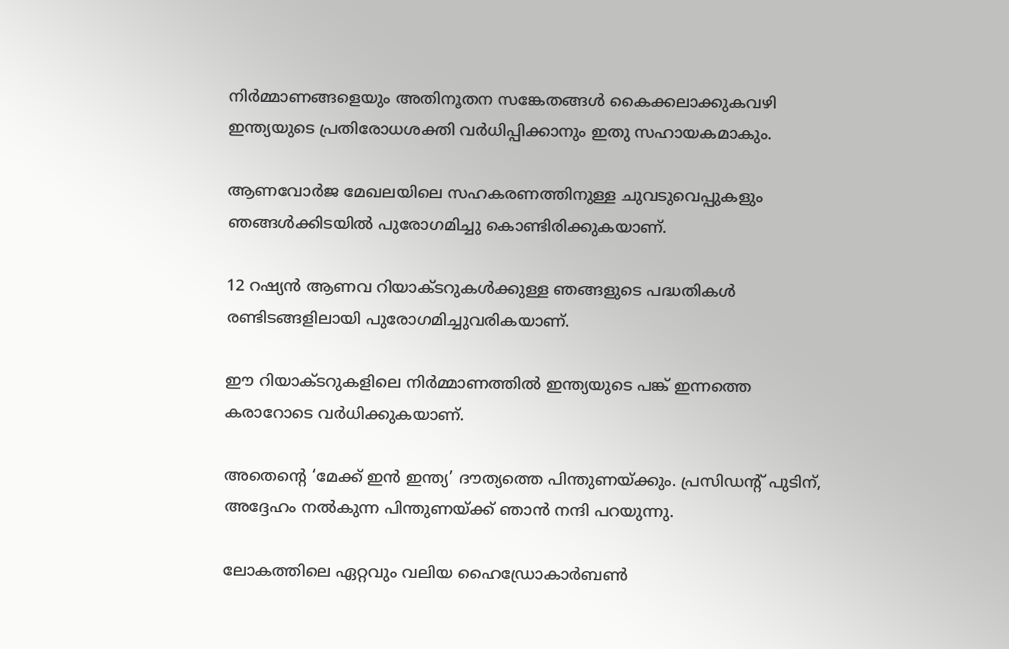നിര്‍മ്മാണങ്ങളെയും അതിനൂതന സങ്കേതങ്ങള്‍ കൈക്കലാക്കുകവഴി ഇന്ത്യയുടെ പ്രതിരോധശക്തി വര്‍ധിപ്പിക്കാനും ഇതു സഹായകമാകും.

ആണവോര്‍ജ മേഖലയിലെ സഹകരണത്തിനുള്ള ചുവടുവെപ്പുകളും ഞങ്ങള്‍ക്കിടയില്‍ പുരോഗമിച്ചു കൊണ്ടിരിക്കുകയാണ്.

12 റഷ്യന്‍ ആണവ റിയാക്ടറുകള്‍ക്കുള്ള ഞങ്ങളുടെ പദ്ധതികള്‍ രണ്ടിടങ്ങളിലായി പുരോഗമിച്ചുവരികയാണ്.

ഈ റിയാക്ടറുകളിലെ നിര്‍മ്മാണത്തില്‍ ഇന്ത്യയുടെ പങ്ക് ഇന്നത്തെ കരാറോടെ വര്‍ധിക്കുകയാണ്.

അതെന്റെ ‘മേക്ക് ഇന്‍ ഇന്ത്യ’ ദൗത്യത്തെ പിന്തുണയ്ക്കും. പ്രസിഡന്റ് പുടിന്, അദ്ദേഹം നല്‍കുന്ന പിന്തുണയ്ക്ക് ഞാന്‍ നന്ദി പറയുന്നു.

ലോകത്തിലെ ഏറ്റവും വലിയ ഹൈഡ്രോകാര്‍ബണ്‍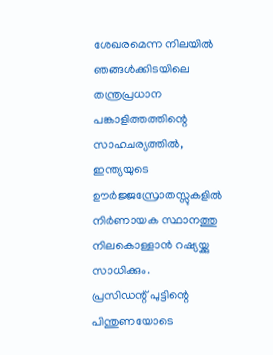ശേഖരമെന്ന നിലയില്‍ ഞങ്ങള്‍ക്കിടയിലെ തന്ത്രപ്രധാന പങ്കാളിത്തത്തിന്റെ സാഹചര്യത്തില്‍, ഇന്ത്യയുടെ ഊര്‍ജ്ജസ്രോതസ്സുകളില്‍ നിര്‍ണായക സ്ഥാനത്തു നിലകൊള്ളാന്‍ റഷ്യയ്ക്കു സാധിക്കും.
പ്രസിഡന്റ് പുട്ടിന്റെ പിന്തുണയോടെ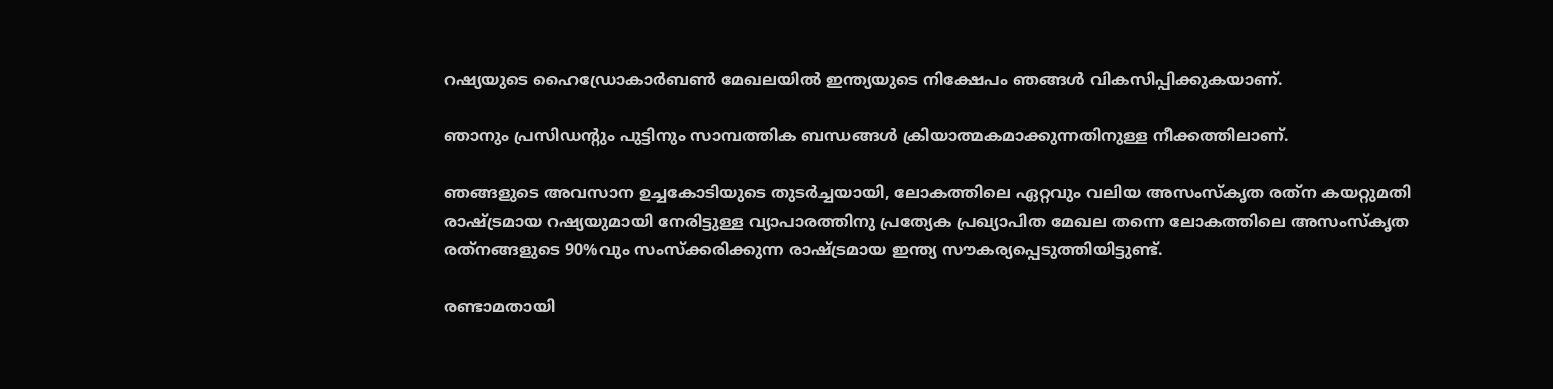റഷ്യയുടെ ഹൈഡ്രോകാര്‍ബണ്‍ മേഖലയില്‍ ഇന്ത്യയുടെ നിക്ഷേപം ഞങ്ങള്‍ വികസിപ്പിക്കുകയാണ്.

ഞാനും പ്രസിഡന്റും പുട്ടിനും സാമ്പത്തിക ബന്ധങ്ങള്‍ ക്രിയാത്മകമാക്കുന്നതിനുള്ള നീക്കത്തിലാണ്.

ഞങ്ങളുടെ അവസാന ഉച്ചകോടിയുടെ തുടര്‍ച്ചയായി, ലോകത്തിലെ ഏറ്റവും വലിയ അസംസ്‌കൃത രത്‌ന കയറ്റുമതി രാഷ്ട്രമായ റഷ്യയുമായി നേരിട്ടുള്ള വ്യാപാരത്തിനു പ്രത്യേക പ്രഖ്യാപിത മേഖല തന്നെ ലോകത്തിലെ അസംസ്‌കൃത രത്‌നങ്ങളുടെ 90%വും സംസ്‌ക്കരിക്കുന്ന രാഷ്ട്രമായ ഇന്ത്യ സൗകര്യപ്പെടുത്തിയിട്ടുണ്ട്.

രണ്ടാമതായി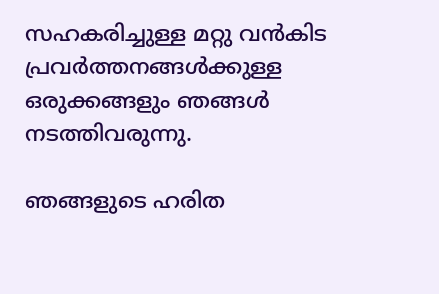സഹകരിച്ചുള്ള മറ്റു വന്‍കിട പ്രവര്‍ത്തനങ്ങള്‍ക്കുള്ള ഒരുക്കങ്ങളും ഞങ്ങള്‍ നടത്തിവരുന്നു.

ഞങ്ങളുടെ ഹരിത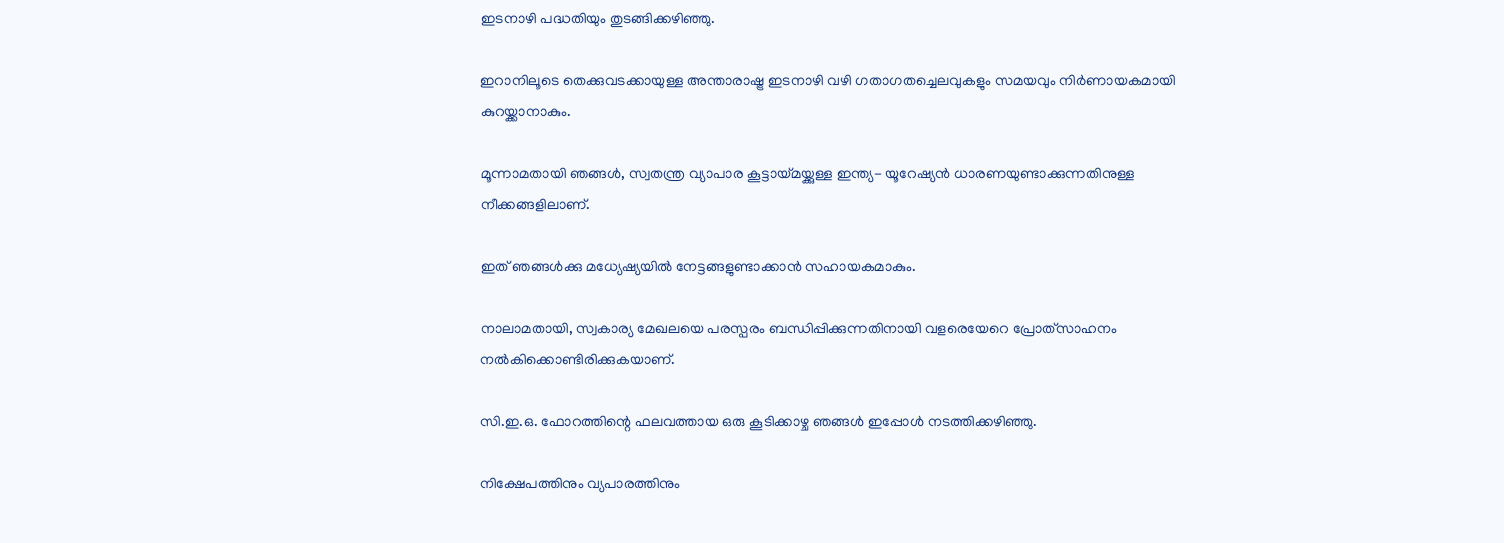ഇടനാഴി പദ്ധതിയും തുടങ്ങിക്കഴിഞ്ഞു.

ഇറാനിലൂടെ തെക്കുവടക്കായുള്ള അന്താരാഷ്ട്ര ഇടനാഴി വഴി ഗതാഗതച്ചെലവുകളും സമയവും നിര്‍ണായകമായി കുറയ്ക്കാനാകും.

മൂന്നാമതായി ഞങ്ങള്‍, സ്വതന്ത്ര വ്യാപാര കൂട്ടായ്മയ്ക്കുള്ള ഇന്ത്യ- യൂറേഷ്യന്‍ ധാരണയുണ്ടാക്കുന്നതിനുള്ള നീക്കങ്ങളിലാണ്.

ഇത് ഞങ്ങള്‍ക്കു മധ്യേഷ്യയില്‍ നേട്ടങ്ങളുണ്ടാക്കാന്‍ സഹായകമാകും.

നാലാമതായി, സ്വകാര്യ മേഖലയെ പരസ്പരം ബന്ധിപ്പിക്കുന്നതിനായി വളരെയേറെ പ്രോത്‌സാഹനം നല്‍കിക്കൊണ്ടിരിക്കുകയാണ്.

സി.ഇ.ഒ. ഫോറത്തിന്റെ ഫലവത്തായ ഒരു കൂടിക്കാഴ്ച ഞങ്ങള്‍ ഇപ്പോള്‍ നടത്തിക്കഴിഞ്ഞു.

നിക്ഷേപത്തിനും വ്യപാരത്തിനും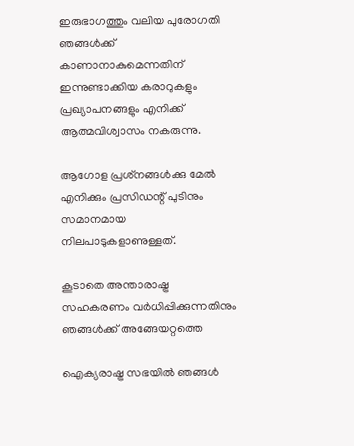ഇരുഭാഗത്തും വലിയ പുരോഗതി ഞങ്ങള്‍ക്ക് കാണാനാകുമെന്നതിന് ഇന്നുണ്ടാക്കിയ കരാറുകളും പ്രഖ്യാപനങ്ങളും എനിക്ക് ആത്മവിശ്വാസം നകരുന്നു.

ആഗോള പ്രശ്‌നങ്ങള്‍ക്കു മേല്‍ എനിക്കും പ്രസിഡന്റ് പുടിനും സമാനമായ നിലപാടുകളാണുള്ളത്.

കൂടാതെ അന്താരാഷ്ട്ര സഹകരണം വര്‍ധിപ്പിക്കുന്നതിനും ഞങ്ങള്‍ക്ക് അങ്ങേയറ്റത്തെ

ഐക്യരാഷ്ട്ര സഭയില്‍ ഞങ്ങള്‍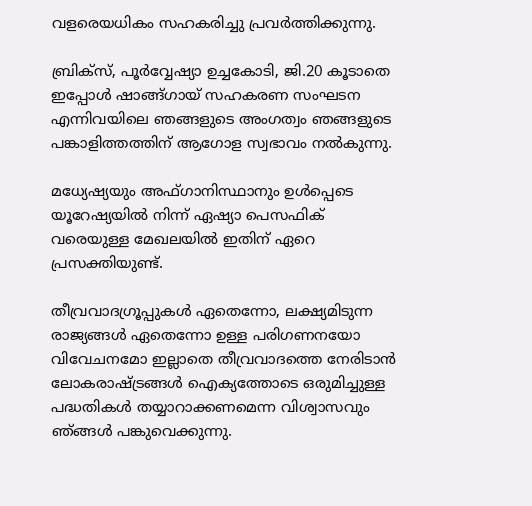വളരെയധികം സഹകരിച്ചു പ്രവര്‍ത്തിക്കുന്നു.

ബ്രിക്‌സ്, പൂര്‍വ്വേഷ്യാ ഉച്ചകോടി, ജി.20 കൂടാതെ ഇപ്പോള്‍ ഷാങ്ങ്ഗായ് സഹകരണ സംഘടന എന്നിവയിലെ ഞങ്ങളുടെ അംഗത്വം ഞങ്ങളുടെ പങ്കാളിത്തത്തിന് ആഗോള സ്വഭാവം നല്‍കുന്നു.

മധ്യേഷ്യയും അഫ്ഗാനിസ്ഥാനും ഉള്‍പ്പെടെ യൂറേഷ്യയില്‍ നിന്ന് ഏഷ്യാ പെസഫിക് വരെയുള്ള മേഖലയില്‍ ഇതിന് ഏറെ പ്രസക്തിയുണ്ട്.

തീവ്രവാദഗ്രൂപ്പുകള്‍ ഏതെന്നോ, ലക്ഷ്യമിടുന്ന രാജ്യങ്ങള്‍ ഏതെന്നോ ഉള്ള പരിഗണനയോ വിവേചനമോ ഇല്ലാതെ തീവ്രവാദത്തെ നേരിടാന്‍ ലോകരാഷ്ട്രങ്ങള്‍ ഐക്യത്തോടെ ഒരുമിച്ചുള്ള പദ്ധതികള്‍ തയ്യാറാക്കണമെന്ന വിശ്വാസവും ഞ്ങ്ങള്‍ പങ്കുവെക്കുന്നു.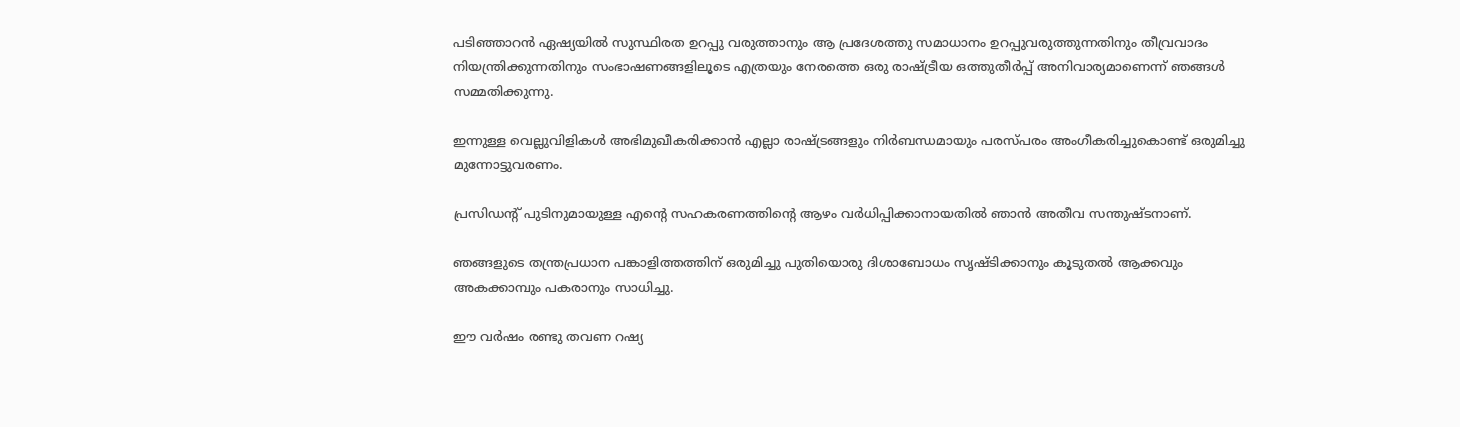പടിഞ്ഞാറന്‍ ഏഷ്യയില്‍ സുസ്ഥിരത ഉറപ്പു വരുത്താനും ആ പ്രദേശത്തു സമാധാനം ഉറപ്പുവരുത്തുന്നതിനും തീവ്രവാദം നിയന്ത്രിക്കുന്നതിനും സംഭാഷണങ്ങളിലൂടെ എത്രയും നേരത്തെ ഒരു രാഷ്ട്രീയ ഒത്തുതീര്‍പ്പ് അനിവാര്യമാണെന്ന് ഞങ്ങള്‍ സമ്മതിക്കുന്നു.

ഇന്നുള്ള വെല്ലുവിളികള്‍ അഭിമുഖീകരിക്കാന്‍ എല്ലാ രാഷ്ട്രങ്ങളും നിര്‍ബന്ധമായും പരസ്പരം അംഗീകരിച്ചുകൊണ്ട് ഒരുമിച്ചു മുന്നോട്ടുവരണം.

പ്രസിഡന്റ് പുടിനുമായുള്ള എന്റെ സഹകരണത്തിന്റെ ആഴം വര്‍ധിപ്പിക്കാനായതില്‍ ഞാന്‍ അതീവ സന്തുഷ്ടനാണ്.

ഞങ്ങളുടെ തന്ത്രപ്രധാന പങ്കാളിത്തത്തിന് ഒരുമിച്ചു പുതിയൊരു ദിശാബോധം സൃഷ്ടിക്കാനും കൂടുതല്‍ ആക്കവും അകക്കാമ്പും പകരാനും സാധിച്ചു.

ഈ വര്‍ഷം രണ്ടു തവണ റഷ്യ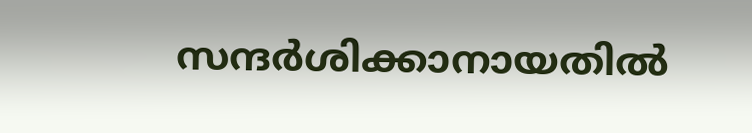സന്ദര്‍ശിക്കാനായതില്‍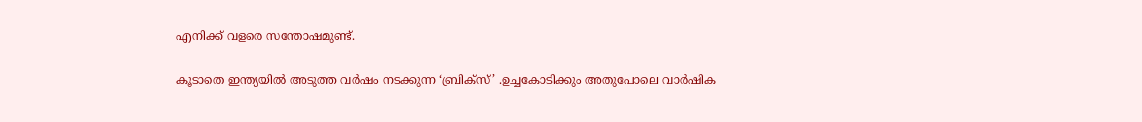എനിക്ക് വളരെ സന്തോഷമുണ്ട്.

കൂടാതെ ഇന്ത്യയില്‍ അടുത്ത വര്‍ഷം നടക്കുന്ന ‘ബ്രിക്‌സ്’ .ഉച്ചകോടിക്കും അതുപോലെ വാര്‍ഷിക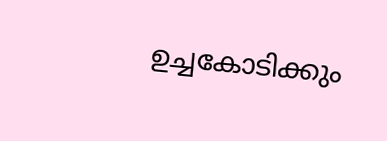ഉച്ചകോടിക്കും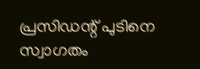പ്രസിഡന്റ് പുടിനെ സ്വാഗതം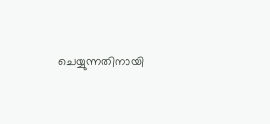ചെയ്യുന്നതിനായി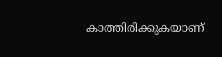കാത്തിരിക്കുകയാണ്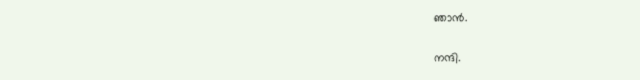ഞാന്‍.

നന്ദി.